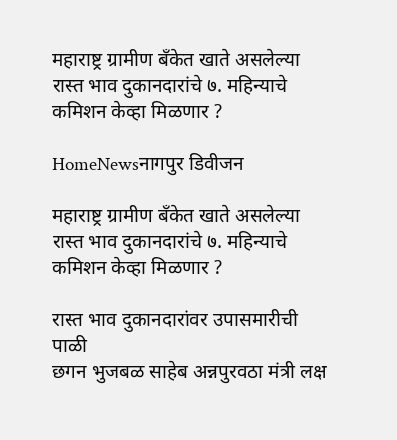महाराष्ट्र ग्रामीण बँकेत खाते असलेल्या रास्त भाव दुकानदारांचे ७. महिन्याचे कमिशन केव्हा मिळणार ?

HomeNewsनागपुर डिवीजन

महाराष्ट्र ग्रामीण बँकेत खाते असलेल्या रास्त भाव दुकानदारांचे ७. महिन्याचे कमिशन केव्हा मिळणार ?

रास्त भाव दुकानदारांवर उपासमारीची पाळी
छगन भुजबळ साहेब अन्नपुरवठा मंत्री लक्ष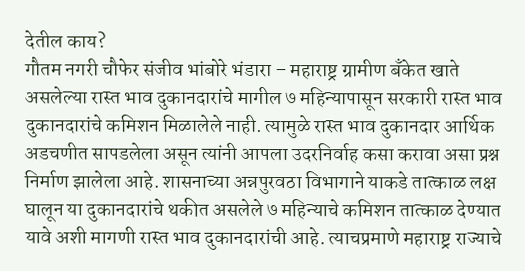देतील काय?
गौतम नगरी चौफेर संजीव भांबोरे भंडारा – महाराष्ट्र ग्रामीण बँकेत खाते असलेल्या रास्त भाव दुकानदारांचे मागील ७ महिन्यापासून सरकारी रास्त भाव दुकानदारांचे कमिशन मिळालेले नाही. त्यामुळे रास्त भाव दुकानदार आर्थिक अडचणीत सापडलेला असून त्यांनी आपला उदरनिर्वाह कसा करावा असा प्रश्न निर्माण झालेला आहे. शासनाच्या अन्नपुरवठा विभागाने याकडे तात्काळ लक्ष घालून या दुकानदारांचे थकीत असलेले ७ महिन्याचे कमिशन तात्काळ देण्यात यावे अशी मागणी रास्त भाव दुकानदारांची आहे. त्याचप्रमाणे महाराष्ट्र राज्याचे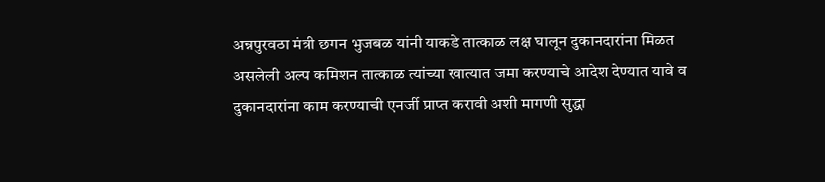अन्नपुरवठा मंत्री छगन भुजबळ यांनी याकडे तात्काळ लक्ष घालून दुकानदारांना मिळत असलेली अल्प कमिशन तात्काळ त्यांच्या खात्यात जमा करण्याचे आदेश देण्यात यावे व दुकानदारांना काम करण्याची एनर्जी प्राप्त करावी अशी मागणी सुद्धा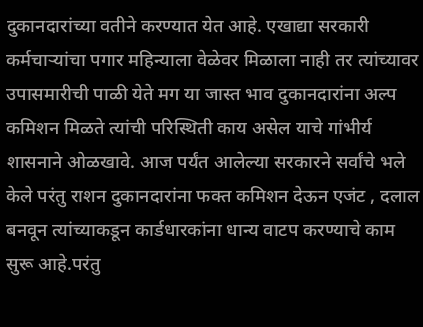दुकानदारांच्या वतीने करण्यात येत आहे. एखाद्या सरकारी कर्मचाऱ्यांचा पगार महिन्याला वेळेवर मिळाला नाही तर त्यांच्यावर उपासमारीची पाळी येते मग या जास्त भाव दुकानदारांना अल्प कमिशन मिळते त्यांची परिस्थिती काय असेल याचे गांभीर्य शासनाने ओळखावे. आज पर्यंत आलेल्या सरकारने सर्वांचे भले केले परंतु राशन दुकानदारांना फक्त कमिशन देऊन एजंट , दलाल बनवून त्यांच्याकडून कार्डधारकांना धान्य वाटप करण्याचे काम सुरू आहे.परंतु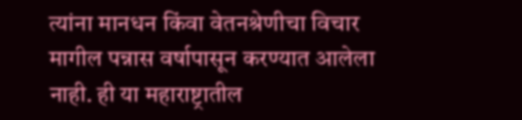त्यांना मानधन किंवा वेतनश्रेणीचा विचार मागील पन्नास वर्षापासून करण्यात आलेला नाही. ही या महाराष्ट्रातील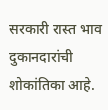सरकारी रास्त भाव दुकानदारांची शोकांतिका आहे.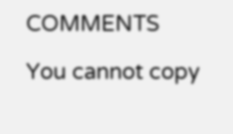COMMENTS

You cannot copy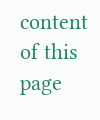content of this page